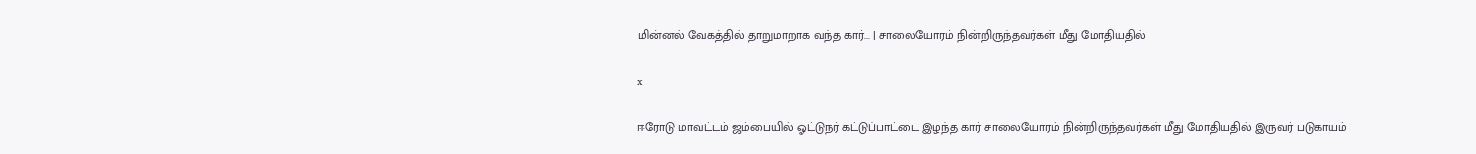மின்னல் வேகத்தில் தாறுமாறாக வந்த கார்... | சாலையோரம் நின்றிருந்தவர்கள் மீது மோதியதில்

x

ஈரோடு மாவட்டம் ஜம்பையில் ஓட்டுநர் கட்டுப்பாட்டை இழந்த கார் சாலையோரம் நின்றிருந்தவர்கள் மீது மோதியதில் இருவர் படுகாயம்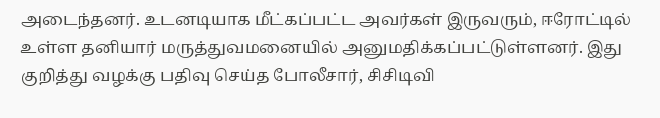அடைந்தனர். உடனடியாக மீட்கப்பட்ட அவர்கள் இருவரும், ஈரோட்டில் உள்ள தனியார் மருத்துவமனையில் அனுமதிக்கப்பட்டுள்ளனர். இது குறித்து வழக்கு பதிவு செய்த போலீசார், சிசிடிவி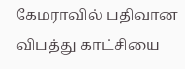கேமராவில் பதிவான விபத்து காட்சியை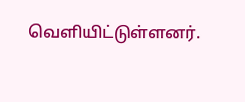வெளியிட்டுள்ளனர்.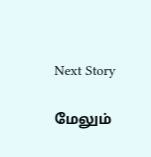Next Story

மேலும்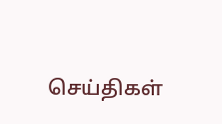செய்திகள்